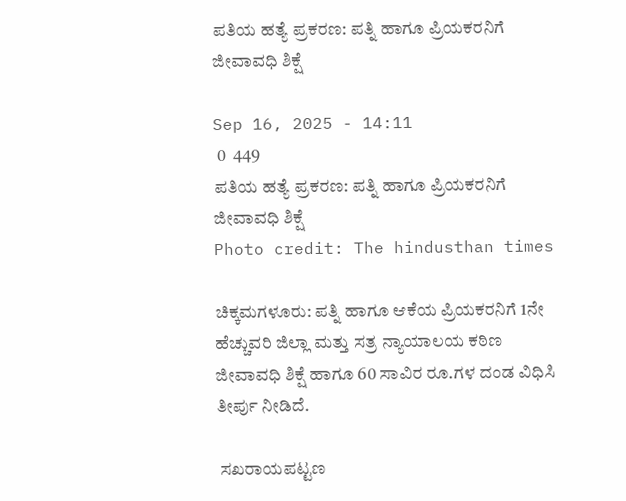ಪತಿಯ ಹತ್ಯೆ ಪ್ರಕರಣ: ಪತ್ನಿ ಹಾಗೂ ಪ್ರಿಯಕರನಿಗೆ ಜೀವಾವಧಿ ಶಿಕ್ಷೆ

Sep 16, 2025 - 14:11
 0  449
ಪತಿಯ ಹತ್ಯೆ ಪ್ರಕರಣ: ಪತ್ನಿ ಹಾಗೂ ಪ್ರಿಯಕರನಿಗೆ ಜೀವಾವಧಿ ಶಿಕ್ಷೆ
Photo credit: The hindusthan times

ಚಿಕ್ಕಮಗಳೂರು: ಪತ್ನಿ ಹಾಗೂ ಆಕೆಯ ಪ್ರಿಯಕರನಿಗೆ 1ನೇ ಹೆಚ್ಚುವರಿ ಜಿಲ್ಲಾ ಮತ್ತು ಸತ್ರ ನ್ಯಾಯಾಲಯ ಕಠಿಣ ಜೀವಾವಧಿ ಶಿಕ್ಷೆ ಹಾಗೂ 60 ಸಾವಿರ ರೂ.ಗಳ ದಂಡ ವಿಧಿಸಿ ತೀರ್ಪು ನೀಡಿದೆ.

 ಸಖರಾಯಪಟ್ಟಣ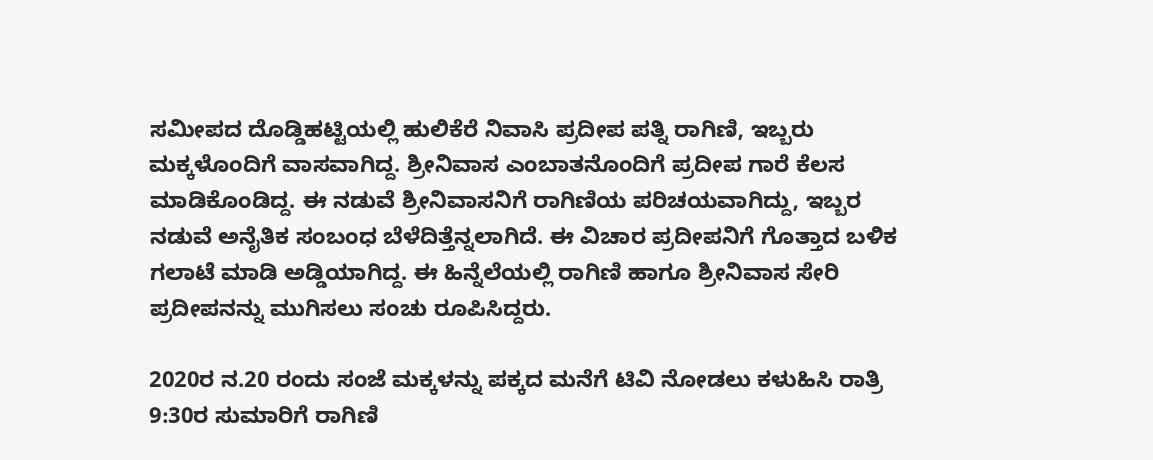ಸಮೀಪದ ದೊಡ್ಡಿಹಟ್ಟಿಯಲ್ಲಿ ಹುಲಿಕೆರೆ ನಿವಾಸಿ ಪ್ರದೀಪ ಪತ್ನಿ ರಾಗಿಣಿ, ಇಬ್ಬರು ಮಕ್ಕಳೊಂದಿಗೆ ವಾಸವಾಗಿದ್ದ. ಶ್ರೀನಿವಾಸ ಎಂಬಾತನೊಂದಿಗೆ ಪ್ರದೀಪ ಗಾರೆ ಕೆಲಸ ಮಾಡಿಕೊಂಡಿದ್ದ. ಈ ನಡುವೆ ಶ್ರೀನಿವಾಸನಿಗೆ ರಾಗಿಣಿಯ ಪರಿಚಯವಾಗಿದ್ದು, ಇಬ್ಬರ ನಡುವೆ ಅನೈತಿಕ ಸಂಬಂಧ ಬೆಳೆದಿತ್ತೆನ್ನಲಾಗಿದೆ. ಈ ವಿಚಾರ ಪ್ರದೀಪನಿಗೆ ಗೊತ್ತಾದ ಬಳಿಕ ಗಲಾಟೆ ಮಾಡಿ ಅಡ್ಡಿಯಾಗಿದ್ದ. ಈ ಹಿನ್ನೆಲೆಯಲ್ಲಿ ರಾಗಿಣಿ ಹಾಗೂ ಶ್ರೀನಿವಾಸ ಸೇರಿ ಪ್ರದೀಪನನ್ನು ಮುಗಿಸಲು ಸಂಚು ರೂಪಿಸಿದ್ದರು.

2020ರ ನ.20 ರಂದು ಸಂಜೆ ಮಕ್ಕಳನ್ನು ಪಕ್ಕದ ಮನೆಗೆ ಟಿವಿ ನೋಡಲು ಕಳುಹಿಸಿ ರಾತ್ರಿ 9:30ರ ಸುಮಾರಿಗೆ ರಾಗಿಣಿ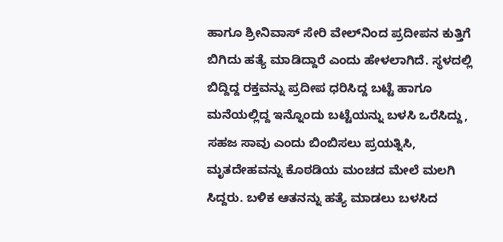ಹಾಗೂ ಶ್ರೀನಿವಾಸ್ ಸೇರಿ ವೇಲ್‌ನಿಂದ ಪ್ರದೀಪನ ಕುತ್ತಿಗೆ ಬಿಗಿದು ಹತ್ಯೆ ಮಾಡಿದ್ದಾರೆ ಎಂದು ಹೇಳಲಾಗಿದೆ. ಸ್ಥಳದಲ್ಲಿ ಬಿದ್ದಿದ್ದ ರಕ್ತವನ್ನು ಪ್ರದೀಪ ಧರಿಸಿದ್ದ ಬಟ್ಟೆ ಹಾಗೂ ಮನೆಯಲ್ಲಿದ್ದ ಇನ್ನೊಂದು ಬಟ್ಟೆಯನ್ನು ಬಳಸಿ ಒರೆಸಿದ್ದು, ಸಹಜ ಸಾವು ಎಂದು ಬಿಂಬಿಸಲು ಪ್ರಯತ್ನಿಸಿ, ಮೃತದೇಹವನ್ನು ಕೊಠಡಿಯ ಮಂಚದ ಮೇಲೆ ಮಲಗಿ ಸಿದ್ದರು. ಬಳಿಕ ಆತನನ್ನು ಹತ್ಯೆ ಮಾಡಲು ಬಳಸಿದ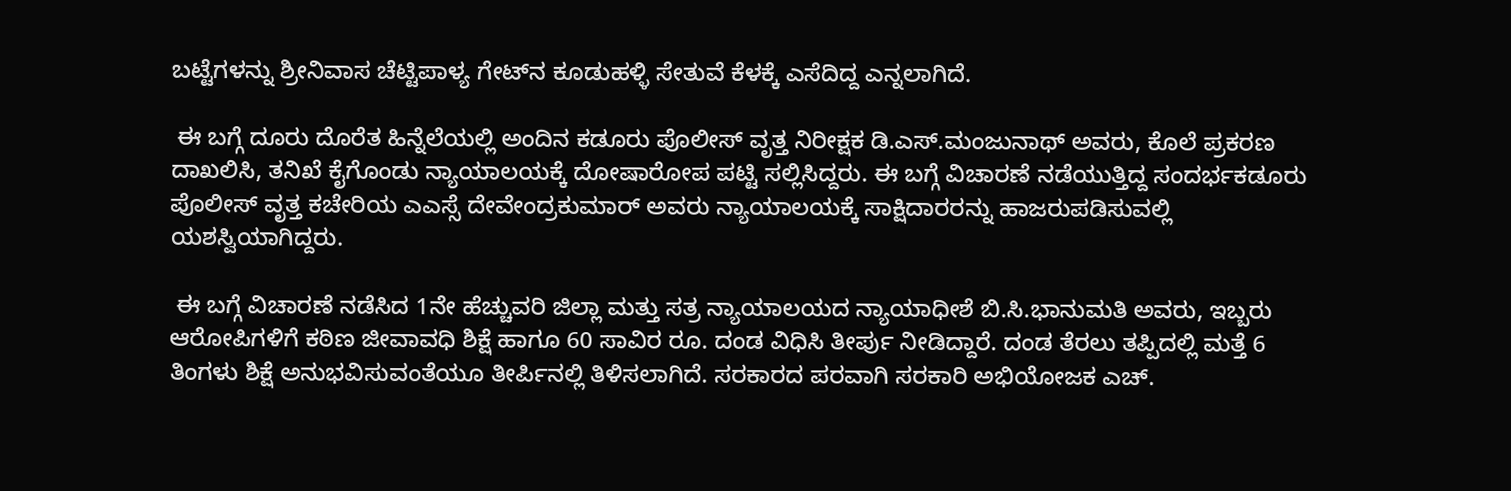ಬಟ್ಟೆಗಳನ್ನು ಶ್ರೀನಿವಾಸ ಚೆಟ್ಟಿಪಾಳ್ಯ ಗೇಟ್‌ನ ಕೂಡುಹಳ್ಳಿ ಸೇತುವೆ ಕೆಳಕ್ಕೆ ಎಸೆದಿದ್ದ ಎನ್ನಲಾಗಿದೆ.

 ಈ ಬಗ್ಗೆ ದೂರು ದೊರೆತ ಹಿನ್ನೆಲೆಯಲ್ಲಿ ಅಂದಿನ ಕಡೂರು ಪೊಲೀಸ್ ವೃತ್ತ ನಿರೀಕ್ಷಕ ಡಿ.ಎಸ್.ಮಂಜುನಾಥ್ ಅವರು, ಕೊಲೆ ಪ್ರಕರಣ ದಾಖಲಿಸಿ, ತನಿಖೆ ಕೈಗೊಂಡು ನ್ಯಾಯಾಲಯಕ್ಕೆ ದೋಷಾರೋಪ ಪಟ್ಟಿ ಸಲ್ಲಿಸಿದ್ದರು. ಈ ಬಗ್ಗೆ ವಿಚಾರಣೆ ನಡೆಯುತ್ತಿದ್ದ ಸಂದರ್ಭಕಡೂರು ಪೊಲೀಸ್ ವೃತ್ತ ಕಚೇರಿಯ ಎಎಸ್ಸೆ ದೇವೇಂದ್ರಕುಮಾ‌ರ್ ಅವರು ನ್ಯಾಯಾಲಯಕ್ಕೆ ಸಾಕ್ಷಿದಾರರನ್ನು ಹಾಜರುಪಡಿಸುವಲ್ಲಿ ಯಶಸ್ವಿಯಾಗಿದ್ದರು.

 ಈ ಬಗ್ಗೆ ವಿಚಾರಣೆ ನಡೆಸಿದ 1ನೇ ಹೆಚ್ಚುವರಿ ಜಿಲ್ಲಾ ಮತ್ತು ಸತ್ರ ನ್ಯಾಯಾಲಯದ ನ್ಯಾಯಾಧೀಶೆ ಬಿ.ಸಿ.ಭಾನುಮತಿ ಅವರು, ಇಬ್ಬರು ಆರೋಪಿಗಳಿಗೆ ಕಠಿಣ ಜೀವಾವಧಿ ಶಿಕ್ಷೆ ಹಾಗೂ 60 ಸಾವಿರ ರೂ. ದಂಡ ವಿಧಿಸಿ ತೀರ್ಪು ನೀಡಿದ್ದಾರೆ. ದಂಡ ತೆರಲು ತಪ್ಪಿದಲ್ಲಿ ಮತ್ತೆ 6 ತಿಂಗಳು ಶಿಕ್ಷೆ ಅನುಭವಿಸುವಂತೆಯೂ ತೀರ್ಪಿನಲ್ಲಿ ತಿಳಿಸಲಾಗಿದೆ. ಸರಕಾರದ ಪರವಾಗಿ ಸರಕಾರಿ ಅಭಿಯೋಜಕ ಎಚ್.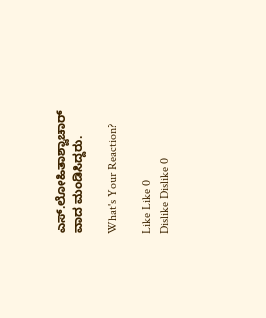ಎಸ್.ಲೋಹಿತಾಶ್ವಾಚಾರ್ ವಾದ ಮಂಡಿಸಿದ್ದರು.

What's Your Reaction?

Like Like 0
Dislike Dislike 0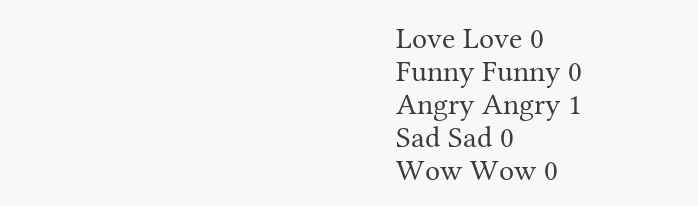Love Love 0
Funny Funny 0
Angry Angry 1
Sad Sad 0
Wow Wow 0